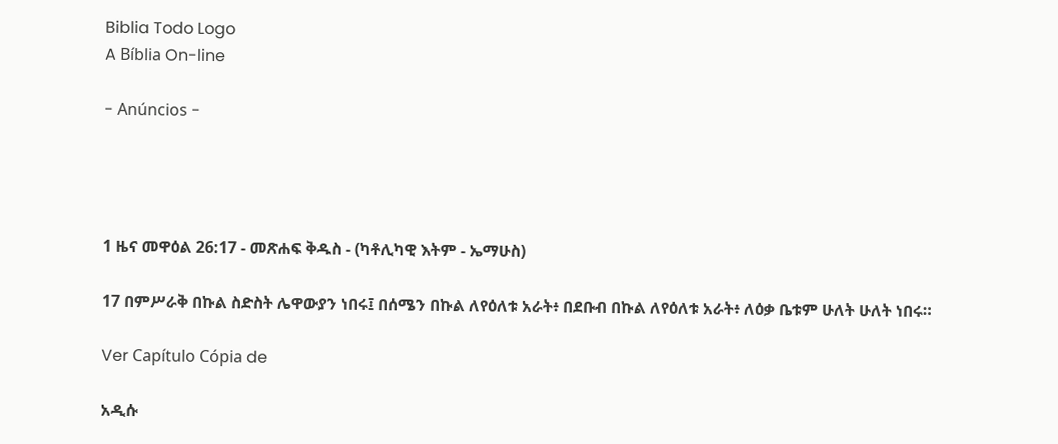Biblia Todo Logo
A Bíblia On-line

- Anúncios -




1 ዜና መዋዕል 26:17 - መጽሐፍ ቅዱስ - (ካቶሊካዊ እትም - ኤማሁስ)

17 በምሥራቅ በኩል ስድስት ሌዋውያን ነበሩ፤ በሰሜን በኩል ለየዕለቱ አራት፥ በደቡብ በኩል ለየዕለቱ አራት፥ ለዕቃ ቤቱም ሁለት ሁለት ነበሩ።

Ver Capítulo Cópia de

አዲሱ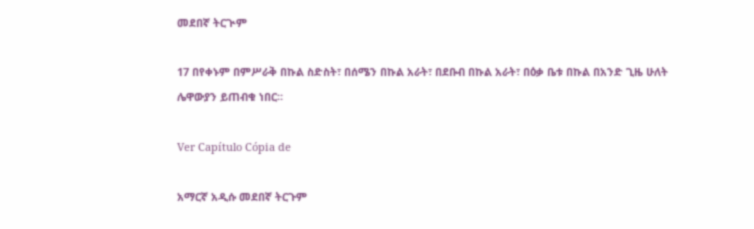መደበኛ ትርጒም

17 በየቀኑም በምሥራቅ በኩል ስድስት፣ በሰሜን በኩል አራት፣ በደቡብ በኩል አራት፣ በዕቃ ቤቱ በኩል በአንድ ጊዜ ሁለት ሌዋውያን ይጠብቁ ነበር።

Ver Capítulo Cópia de

አማርኛ አዲሱ መደበኛ ትርጉም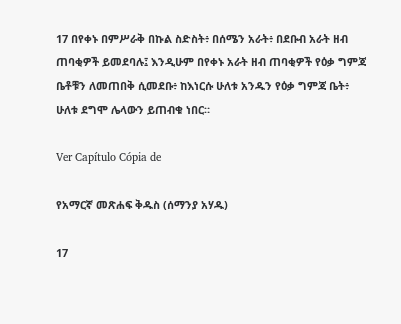17 በየቀኑ በምሥራቅ በኩል ስድስት፥ በሰሜን አራት፥ በደቡብ አራት ዘብ ጠባቂዎች ይመደባሉ፤ እንዲሁም በየቀኑ አራት ዘብ ጠባቂዎች የዕቃ ግምጃ ቤቶቹን ለመጠበቅ ሲመደቡ፥ ከእነርሱ ሁለቱ አንዱን የዕቃ ግምጃ ቤት፥ ሁለቱ ደግሞ ሌላውን ይጠብቁ ነበር።

Ver Capítulo Cópia de

የአማርኛ መጽሐፍ ቅዱስ (ሰማንያ አሃዱ)

17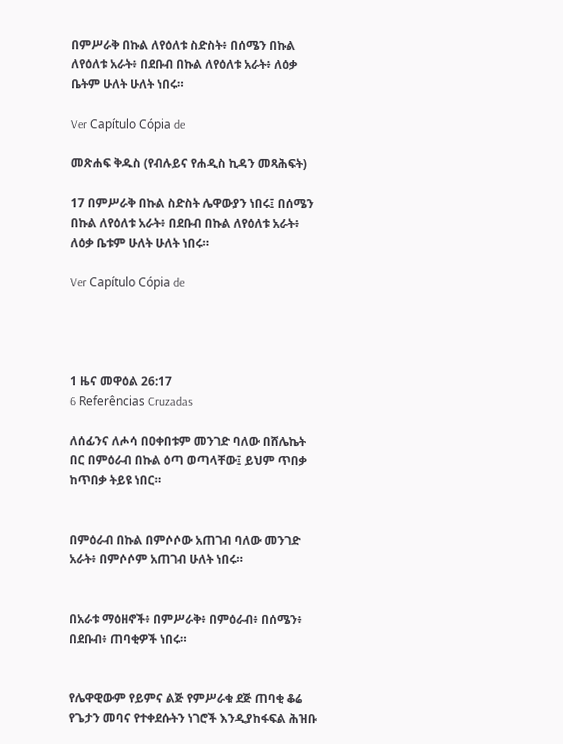በምሥራቅ በኩል ለየዕለቱ ስድስት፥ በሰሜን በኩል ለየዕለቱ አራት፥ በደቡብ በኩል ለየዕለቱ አራት፥ ለዕቃ ቤትም ሁለት ሁለት ነበሩ።

Ver Capítulo Cópia de

መጽሐፍ ቅዱስ (የብሉይና የሐዲስ ኪዳን መጻሕፍት)

17 በምሥራቅ በኩል ስድስት ሌዋውያን ነበሩ፤ በሰሜን በኩል ለየዕለቱ አራት፥ በደቡብ በኩል ለየዕለቱ አራት፥ ለዕቃ ቤቱም ሁለት ሁለት ነበሩ።

Ver Capítulo Cópia de




1 ዜና መዋዕል 26:17
6 Referências Cruzadas

ለሰፊንና ለሖሳ በዐቀበቱም መንገድ ባለው በሸሌኬት በር በምዕራብ በኩል ዕጣ ወጣላቸው፤ ይህም ጥበቃ ከጥበቃ ትይዩ ነበር።


በምዕራብ በኩል በምሶሶው አጠገብ ባለው መንገድ አራት፥ በምሶሶም አጠገብ ሁለት ነበሩ።


በአራቱ ማዕዘኖች፥ በምሥራቅ፥ በምዕራብ፥ በሰሜን፥ በደቡብ፥ ጠባቂዎች ነበሩ።


የሌዋዊውም የይምና ልጅ የምሥራቁ ደጅ ጠባቂ ቆሬ የጌታን መባና የተቀደሱትን ነገሮች እንዲያከፋፍል ሕዝቡ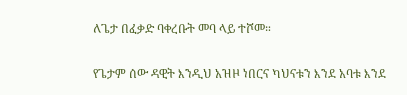ለጌታ በፈቃድ ባቀረቡት መባ ላይ ተሾመ።


የጌታም ሰው ዳዊት እንዲህ አዝዞ ነበርና ካህናቱን እንደ አባቱ እንደ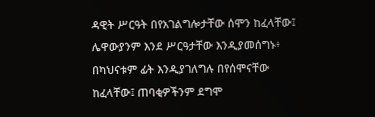ዳዊት ሥርዓት በየአገልግሎታቸው ሰሞን ከፈላቸው፤ ሌዋውያንም እንደ ሥርዓታቸው እንዲያመሰግኑ፥ በካህናቱም ፊት እንዲያገለግሉ በየሰሞናቸው ከፈላቸው፤ ጠባቂዎችንም ደግሞ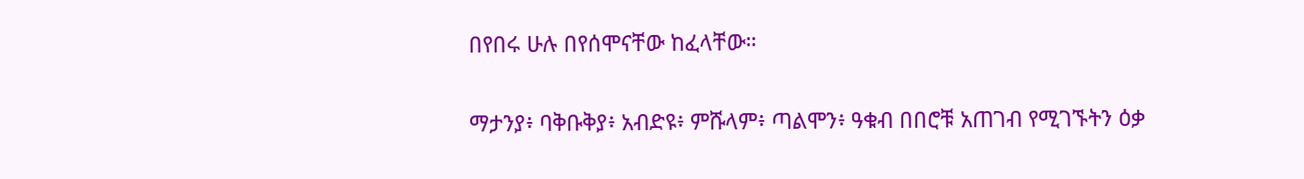በየበሩ ሁሉ በየሰሞናቸው ከፈላቸው።


ማታንያ፥ ባቅቡቅያ፥ አብድዩ፥ ምሹላም፥ ጣልሞን፥ ዓቁብ በበሮቹ አጠገብ የሚገኙትን ዕቃ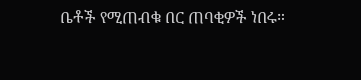ቤቶች የሚጠብቁ በር ጠባቂዎች ነበሩ።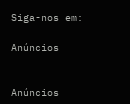Siga-nos em:

Anúncios


Anúncios